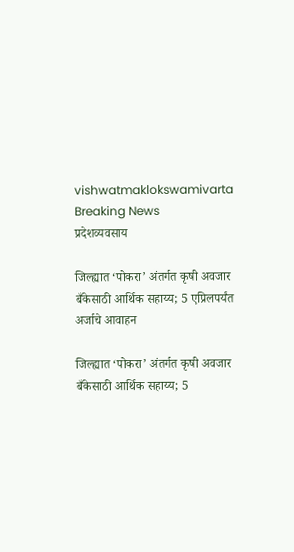vishwatmaklokswamivarta
Breaking News
प्रदेशव्यवसाय

जिल्ह्यात ‘पोकरा’ अंतर्गत कृषी अवजार बँकेसाठी आर्थिक सहाय्य; 5 एप्रिलपर्यंत अर्जाचे आवाहन

जिल्ह्यात ‘पोकरा’ अंतर्गत कृषी अवजार बँकेसाठी आर्थिक सहाय्य; 5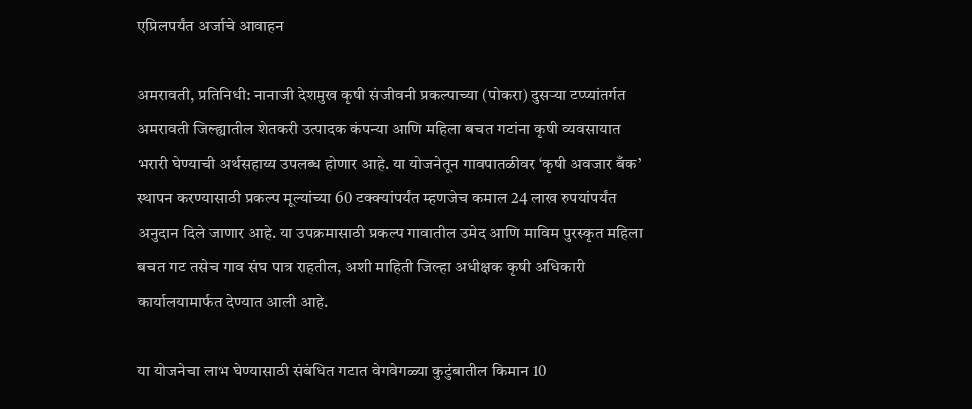एप्रिलपर्यंत अर्जाचे आवाहन

अमरावती, प्रतिनिधी: नानाजी देशमुख कृषी संजीवनी प्रकल्पाच्या (पोकरा) दुसऱ्या टप्प्यांतर्गत अमरावती जिल्ह्यातील शेतकरी उत्पादक कंपन्या आणि महिला बचत गटांना कृषी व्यवसायात भरारी घेण्याची अर्थसहाय्य उपलब्ध होणार आहे. या योजनेतून गावपातळीवर ‘कृषी अवजार बँक’ स्थापन करण्यासाठी प्रकल्प मूल्यांच्या 60 टक्क्यांपर्यंत म्हणजेच कमाल 24 लाख रुपयांपर्यंत अनुदान दिले जाणार आहे. या उपक्रमासाठी प्रकल्प गावातील उमेद आणि माविम पुरस्कृत महिला बचत गट तसेच गाव संघ पात्र राहतील, अशी माहिती जिल्हा अधीक्षक कृषी अधिकारी कार्यालयामार्फत देण्यात आली आहे.

या योजनेचा लाभ घेण्यासाठी संबंधित गटात वेगवेगळ्या कुटुंबातील किमान 10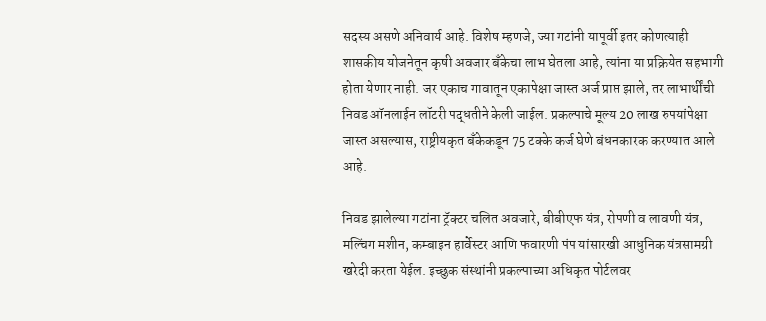सदस्य असणे अनिवार्य आहे. विशेष म्हणजे, ज्या गटांनी यापूर्वी इतर कोणत्याही शासकीय योजनेतून कृषी अवजार बँकेचा लाभ घेतला आहे, त्यांना या प्रक्रियेत सहभागी होता येणार नाही. जर एकाच गावातून एकापेक्षा जास्त अर्ज प्राप्त झाले, तर लाभार्थींची निवड ऑनलाईन लॉटरी पद्धतीने केली जाईल. प्रकल्पाचे मूल्य 20 लाख रुपयांपेक्षा जास्त असल्यास, राष्ट्रीयकृत बँकेकडून 75 टक्के कर्ज घेणे बंधनकारक करण्यात आले आहे.

निवड झालेल्या गटांना ट्रॅक्टर चलित अवजारे, बीबीएफ यंत्र, रोपणी व लावणी यंत्र, मल्चिंग मशीन, कम्बाइन हार्वेस्टर आणि फवारणी पंप यांसारखी आधुनिक यंत्रसामग्री खरेदी करता येईल. इच्छुक संस्थांनी प्रकल्पाच्या अधिकृत पोर्टलवर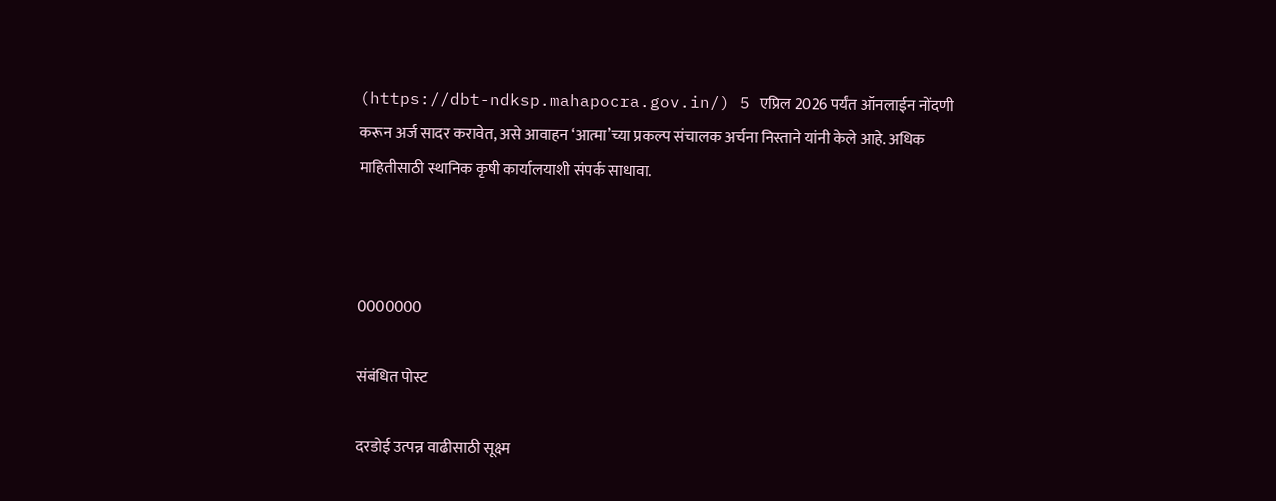(https://dbt-ndksp.mahapocra.gov.in/) 5 एप्रिल 2026 पर्यंत ऑनलाईन नोंदणी करून अर्ज सादर करावेत, असे आवाहन ‘आत्मा’च्या प्रकल्प संचालक अर्चना निस्ताने यांनी केले आहे. अधिक माहितीसाठी स्थानिक कृषी कार्यालयाशी संपर्क साधावा.



0000000

संबंधित पोस्ट

दरडोई उत्पन्न वाढीसाठी सूक्ष्म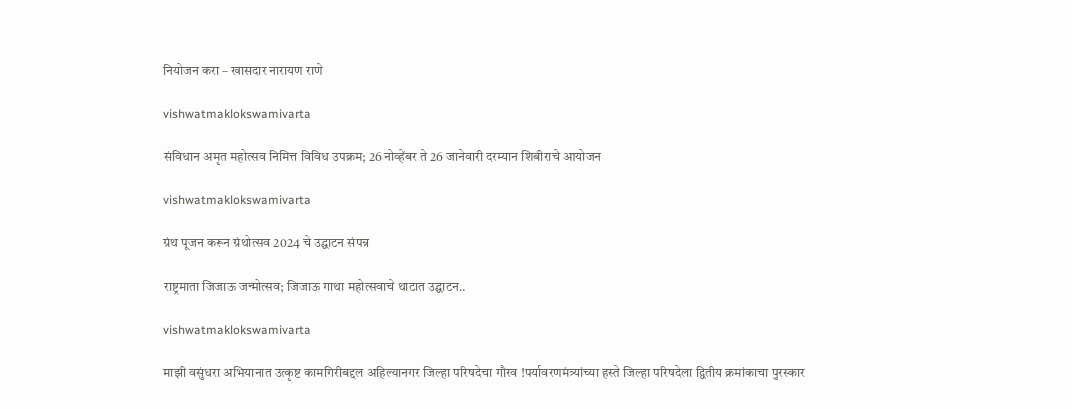नियोजन करा – खासदार नारायण राणे

vishwatmaklokswamivarta

संविधान अमृत महोत्सव निमित्त विविध उपक्रम; 26 नोव्हेंबर ते 26 जानेवारी दरम्यान शिबीराचे आयोजन

vishwatmaklokswamivarta

ग्रंथ पूजन करून ग्रंथोत्सव 2024 चे उद्घाटन संपन्न

राष्ट्रमाता जिजाऊ जन्मोत्सव; जिजाऊ गाथा महोत्सवाचे थाटात उद्घाटन..

vishwatmaklokswamivarta

माझी वसुंधरा अभियानात उत्कृष्ट कामगिरीबद्दल अहिल्यानगर जिल्हा परिषदेचा गौरव !पर्यावरणमंत्र्यांच्या हस्ते जिल्हा परिषदेला द्वितीय क्रमांकाचा पुरस्कार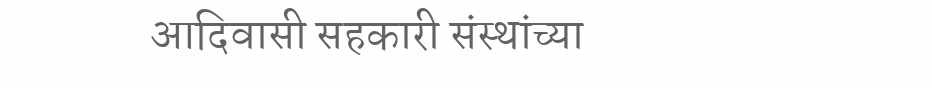आदिवासी सहकारी संस्थांच्या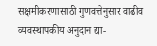सक्षमीकरणासाठी गुणवत्तेनुसार वाढीव व्यवस्थापकीय अनुदान द्या-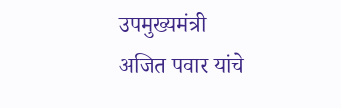उपमुख्यमंत्री अजित पवार यांचे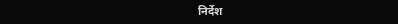निर्देश